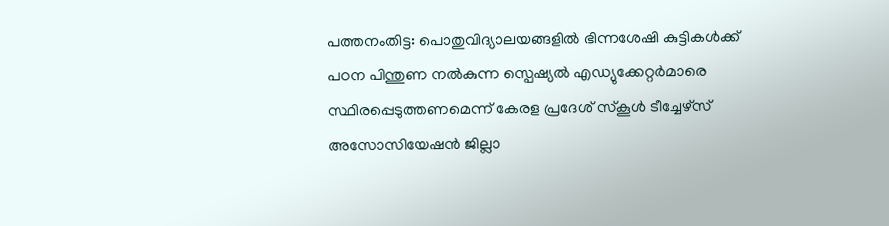പത്തനംതിട്ട: പൊതുവിദ്യാലയങ്ങളിൽ ഭിന്നശേഷി കുട്ടികൾക്ക് പഠന പിന്തുണ നൽകുന്ന സ്പെഷ്യൽ എഡ്യുക്കേറ്റർമാരെ സ്ഥിരപ്പെടുത്തണമെന്ന് കേരള പ്രദേശ് സ്കൂൾ ടീച്ചേഴ്സ് അസോസിയേഷൻ ജില്ലാ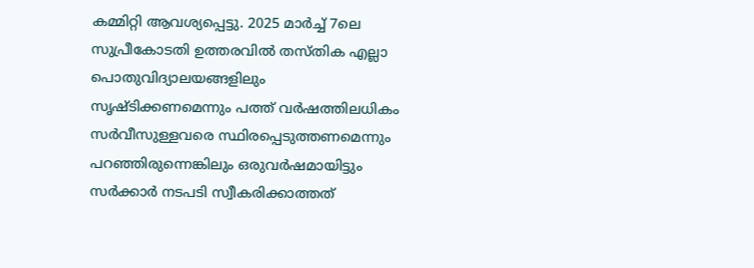കമ്മിറ്റി ആവശ്യപ്പെട്ടു. 2025 മാർച്ച് 7ലെ സുപ്രീകോടതി ഉത്തരവിൽ തസ്തിക എല്ലാ പൊതുവിദ്യാലയങ്ങളിലും സൃഷ്ടിക്കണമെന്നും പത്ത് വർഷത്തിലധികം സർവീസുള്ളവരെ സ്ഥിരപ്പെടുത്തണമെന്നും പറഞ്ഞിരുന്നെങ്കിലും ഒരുവർഷമായിട്ടും സർക്കാർ നടപടി സ്വീകരിക്കാത്തത്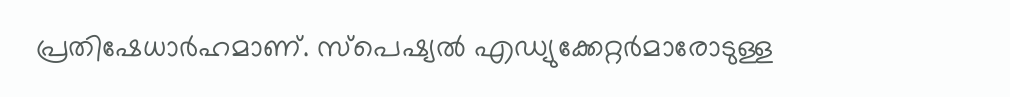പ്രതിഷേധാർഹമാണ്. സ്പെഷ്യൽ എഡ്യുക്കേറ്റർമാരോടുള്ള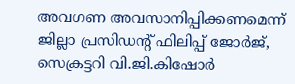അവഗണ അവസാനിപ്പിക്കണമെന്ന് ജില്ലാ പ്രസിഡന്റ് ഫിലിപ്പ് ജോർജ്, സെക്രട്ടറി വി.ജി.കിഷോർ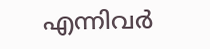എന്നിവർ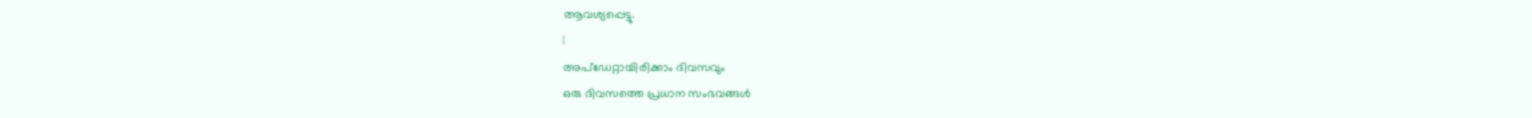ആവശ്യപ്പെട്ടു.
|
അപ്ഡേറ്റായിരിക്കാം ദിവസവും
ഒരു ദിവസത്തെ പ്രധാന സംഭവങ്ങൾ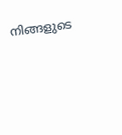നിങ്ങളുടെ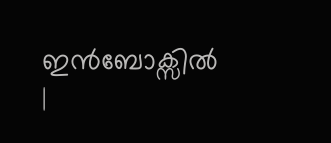ഇൻബോക്സിൽ |